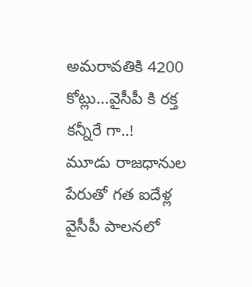అమరావతికి 4200 కోట్లు…వైసీపీ కి రక్త కన్నీరే గా..!
మూడు రాజధానుల పేరుతో గత ఐదేళ్ల వైసీపీ పాలనలో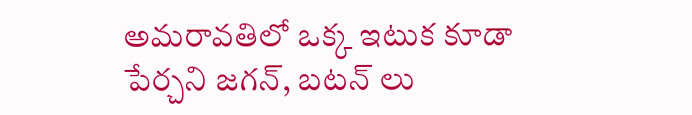అమరావతిలో ఒక్క ఇటుక కూడా పేర్చని జగన్, బటన్ లు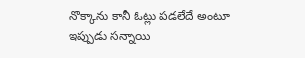నొక్కాను కానీ ఓట్లు పడలేదే అంటూ ఇప్పుడు సన్నాయి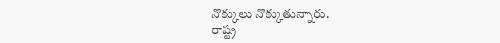నొక్కులు నొక్కుతున్నారు.
రాష్ట్ర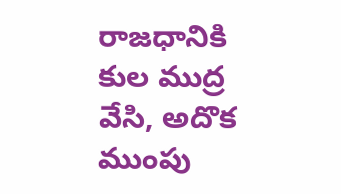రాజధానికి కుల ముద్ర వేసి, అదొక ముంపు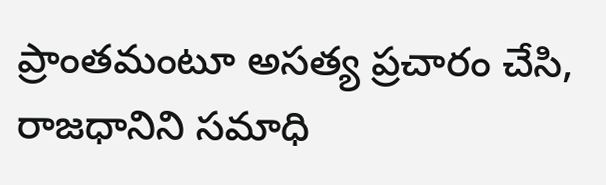ప్రాంతమంటూ అసత్య ప్రచారం చేసి, రాజధానిని సమాధి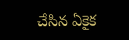చేసిన ఏకైక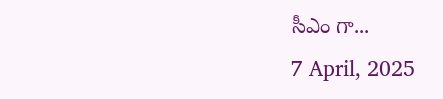సీఎం గా...
7 April, 2025